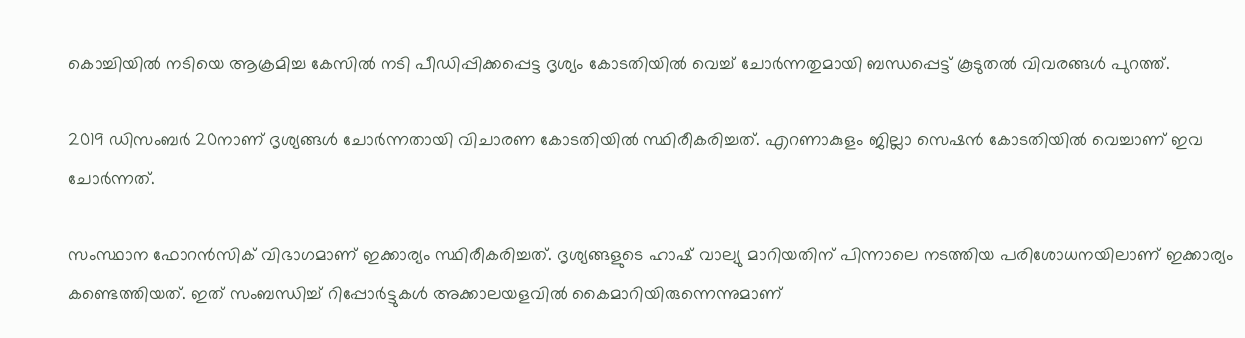കൊച്ചിയില്‍ നടിയെ ആക്രമിച്ച കേസില്‍ നടി പീഡിപ്പിക്കപ്പെട്ട ദൃശ്യം കോടതിയില്‍ വെച്ച്‌ ചോര്‍ന്നതുമായി ബന്ധപ്പെട്ട് കൂടുതല്‍ വിവരങ്ങള്‍ പുറത്ത്.

2019 ഡിസംബര്‍ 20നാണ് ദൃശ്യങ്ങള്‍ ചോര്‍ന്നതായി വിചാരണ കോടതിയില്‍ സ്ഥിരീകരിച്ചത്. എറണാകുളം ജില്ലാ സെഷന്‍ കോടതിയില്‍ വെച്ചാണ് ഇവ ചോര്‍ന്നത്.

സംസ്ഥാന ഫോറന്‍സിക് വിഭാഗമാണ് ഇക്കാര്യം സ്ഥിരീകരിച്ചത്. ദൃശ്യങ്ങളുടെ ഹാഷ് വാല്യു മാറിയതിന് പിന്നാലെ നടത്തിയ പരിശോധനയിലാണ് ഇക്കാര്യം കണ്ടെത്തിയത്. ഇത് സംബന്ധിച്ച്‌ റിപ്പോര്‍ട്ടുകള്‍ അക്കാലയളവില്‍ കൈമാറിയിരുന്നെന്നുമാണ്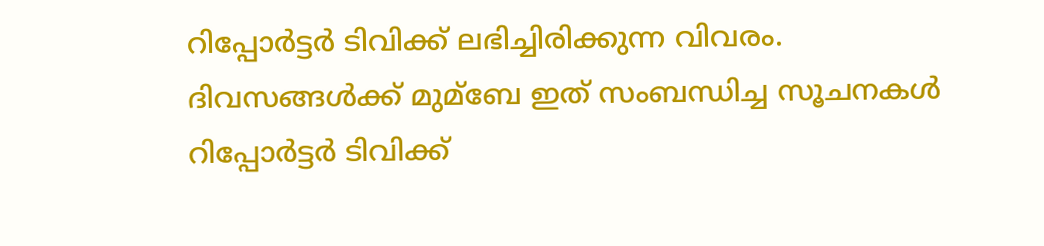റിപ്പോര്‍ട്ടര്‍ ടിവിക്ക് ലഭിച്ചിരിക്കുന്ന വിവരം. ദിവസങ്ങള്‍ക്ക് മുമ്ബേ ഇത് സംബന്ധിച്ച സൂചനകള്‍ റിപ്പോര്‍ട്ടര്‍ ടിവിക്ക്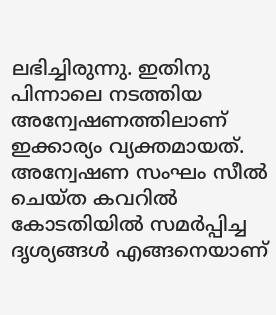ലഭിച്ചിരുന്നു. ഇതിനു പിന്നാലെ നടത്തിയ അന്വേഷണത്തിലാണ് ഇക്കാര്യം വ്യക്തമായത്. അന്വേഷണ സംഘം സീല്‍ ചെയ്ത കവറില്‍ കോടതിയില്‍ സമര്‍പ്പിച്ച ദൃശ്യങ്ങള്‍ എങ്ങനെയാണ്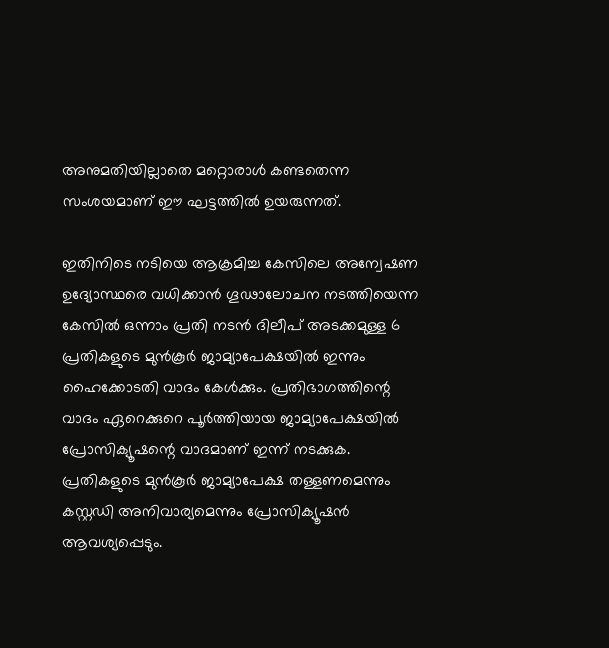അനുമതിയില്ലാതെ മറ്റൊരാള്‍ കണ്ടതെന്ന സംശയമാണ് ഈ ഘട്ടത്തില്‍ ഉയരുന്നത്.

ഇതിനിടെ നടിയെ ആക്രമിച്ച കേസിലെ അന്വേഷണ ഉദ്യോസ്ഥരെ വധിക്കാന്‍ ഗൂഢാലോചന നടത്തിയെന്ന കേസില്‍ ഒന്നാം പ്രതി നടന്‍ ദിലീപ് അടക്കമുള്ള 6 പ്രതികളുടെ മുന്‍കൂര്‍ ജാമ്യാപേക്ഷയില്‍ ഇന്നും ഹൈക്കോടതി വാദം കേള്‍ക്കും. പ്രതിഭാഗത്തിന്റെ വാദം ഏറെക്കുറെ പൂര്‍ത്തിയായ ജാമ്യാപേക്ഷയില്‍ പ്രോസിക്യൂഷന്റെ വാദമാണ് ഇന്ന് നടക്കുക. പ്രതികളുടെ മുന്‍കൂര്‍ ജാമ്യാപേക്ഷ തള്ളണമെന്നും കസ്റ്റഡി അനിവാര്യമെന്നും പ്രോസിക്യൂഷന്‍ ആവശ്യപ്പെടും.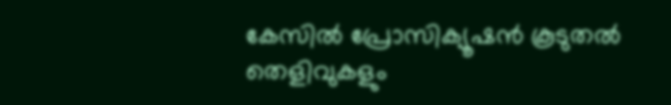കേസില്‍ പ്രോസിക്യൂഷന്‍ കൂടുതല്‍ തെളിവുകളും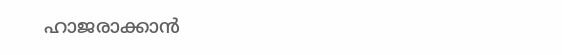ഹാജരാക്കാന്‍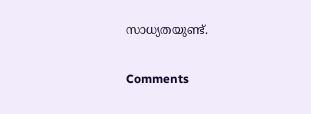സാധ്യതയുണ്ട്.

Comments